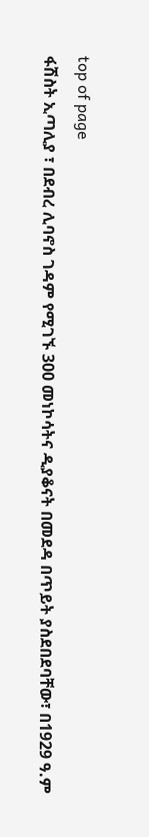top of page
ፋሽስት ኢጣሊያ ፣ በደብረ ሊባኖስ ገዳም የሚገኙ 300 መነኮሳትና ዲያቆናት በመደዳ በጥይት ያስደበደባቸው፣ በ1929 ዓ.ም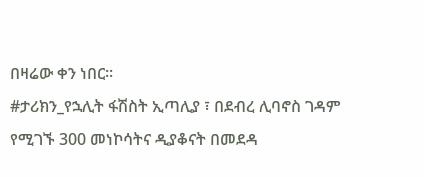በዛሬው ቀን ነበር፡፡
#ታሪክን_የኋሊት ፋሽስት ኢጣሊያ ፣ በደብረ ሊባኖስ ገዳም የሚገኙ 300 መነኮሳትና ዲያቆናት በመደዳ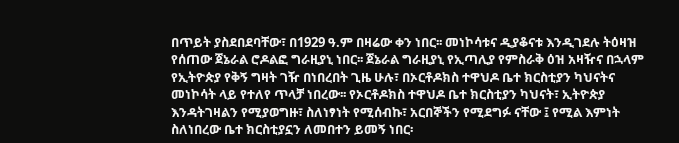በጥይት ያስደበደባቸው፣ በ1929 ዓ.ም በዛሬው ቀን ነበር፡፡ መነኮሳቱና ዲያቆናቱ እንዲገደሉ ትዕዛዝ የሰጠው ጀኔራል ሮዶልፎ ግራዚያኒ ነበር፡፡ ጀኔራል ግራዚያኒ የኢጣሊያ የምስራቅ ዕዝ አዛዥና በኋላም የኢትዮጵያ የቅኝ ግዛት ገዥ በነበረበት ጊዜ ሁሉ፣ በኦርቶዶክስ ተዋህዶ ቤተ ክርስቲያን ካህናትና መነኮሳት ላይ የተለየ ጥላቻ ነበረው፡፡ የኦርቶዶክስ ተዋህዶ ቤተ ክርስቲያን ካህናት፣ ኢትዮጵያ እንዳትገዛልን የሚያወግዙ፣ ስለነፃነት የሚሰብኩ፣ አርበኞችን የሚደግፉ ናቸው ፤ የሚል እምነት ስለነበረው ቤተ ክርስቲያኗን ለመበተን ይመኝ ነበር፡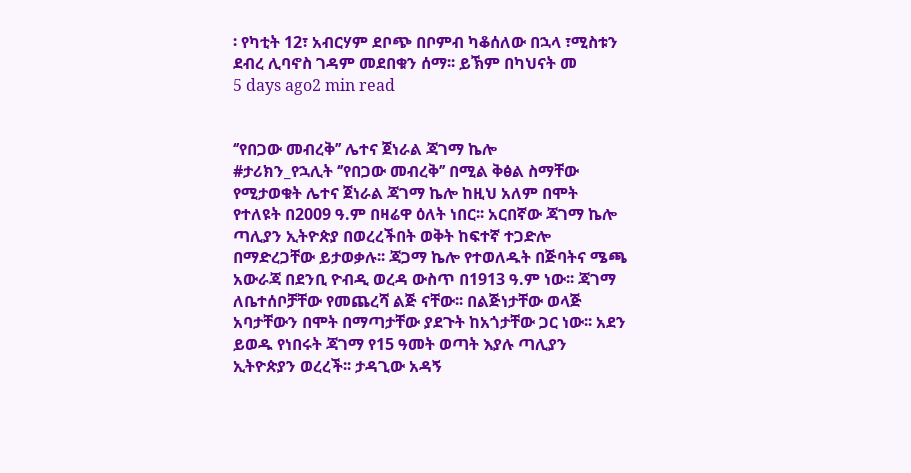፡ የካቲት 12፣ አብርሃም ደቦጭ በቦምብ ካቆሰለው በኋላ ፣ሚስቱን ደብረ ሊባኖስ ገዳም መደበቁን ሰማ፡፡ ይኽም በካህናት መ
5 days ago2 min read


‘’የበጋው መብረቅ’’ ሌተና ጀነራል ጃገማ ኬሎ
#ታሪክን_የኋሊት ‘’የበጋው መብረቅ’’ በሚል ቅፅል ስማቸው የሚታወቁት ሌተና ጀነራል ጃገማ ኬሎ ከዚህ አለም በሞት የተለዩት በ2009 ዓ.ም በዛሬዋ ዕለት ነበር፡፡ አርበኛው ጃገማ ኬሎ ጣሊያን ኢትዮጵያ በወረረችበት ወቅት ከፍተኛ ተጋድሎ በማድረጋቸው ይታወቃሉ፡፡ ጃጋማ ኬሎ የተወለዱት በጅባትና ሜጫ አውራጃ በደንቢ ዮብዲ ወረዳ ውስጥ በ1913 ዓ.ም ነው፡፡ ጃገማ ለቤተሰቦቻቸው የመጨረሻ ልጅ ናቸው፡፡ በልጅነታቸው ወላጅ አባታቸውን በሞት በማጣታቸው ያደጉት ከአጎታቸው ጋር ነው፡፡ አደን ይወዱ የነበሩት ጃገማ የ15 ዓመት ወጣት እያሉ ጣሊያን ኢትዮጵያን ወረረች፡፡ ታዳጊው አዳኝ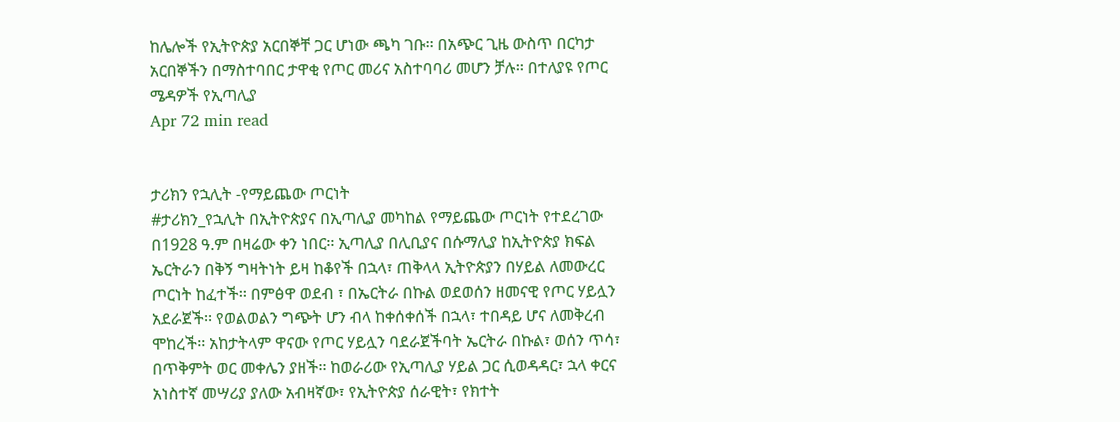ከሌሎች የኢትዮጵያ አርበኞቸ ጋር ሆነው ጫካ ገቡ፡፡ በአጭር ጊዜ ውስጥ በርካታ አርበኞችን በማስተባበር ታዋቂ የጦር መሪና አስተባባሪ መሆን ቻሉ፡፡ በተለያዩ የጦር ሜዳዎች የኢጣሊያ
Apr 72 min read


ታሪክን የኋሊት -የማይጨው ጦርነት
#ታሪክን_የኋሊት በኢትዮጵያና በኢጣሊያ መካከል የማይጨው ጦርነት የተደረገው በ1928 ዓ.ም በዛሬው ቀን ነበር፡፡ ኢጣሊያ በሊቢያና በሱማሊያ ከኢትዮጵያ ክፍል ኤርትራን በቅኝ ግዛትነት ይዛ ከቆየች በኋላ፣ ጠቅላላ ኢትዮጵያን በሃይል ለመውረር ጦርነት ከፈተች፡፡ በምፅዋ ወደብ ፣ በኤርትራ በኩል ወደወሰን ዘመናዊ የጦር ሃይሏን አደራጀች፡፡ የወልወልን ግጭት ሆን ብላ ከቀሰቀሰች በኋላ፣ ተበዳይ ሆና ለመቅረብ ሞከረች፡፡ አከታትላም ዋናው የጦር ሃይሏን ባደራጀችባት ኤርትራ በኩል፣ ወሰን ጥሳ፣ በጥቅምት ወር መቀሌን ያዘች፡፡ ከወራሪው የኢጣሊያ ሃይል ጋር ሲወዳዳር፣ ኋላ ቀርና አነስተኛ መሣሪያ ያለው አብዛኛው፣ የኢትዮጵያ ሰራዊት፣ የክተት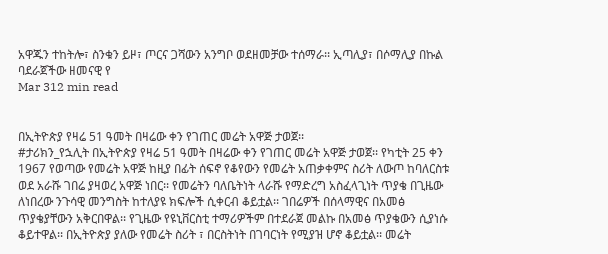አዋጁን ተከትሎ፣ ስንቁን ይዞ፣ ጦርና ጋሻውን አንግቦ ወደዘመቻው ተሰማራ፡፡ ኢጣሊያ፣ በሶማሊያ በኩል ባደራጀችው ዘመናዊ የ
Mar 312 min read


በኢትዮጵያ የዛሬ 51 ዓመት በዛሬው ቀን የገጠር መሬት አዋጅ ታወጀ፡፡
#ታሪክን_የኋሊት በኢትዮጵያ የዛሬ 51 ዓመት በዛሬው ቀን የገጠር መሬት አዋጅ ታወጀ፡፡ የካቲት 25 ቀን 1967 የወጣው የመሬት አዋጅ ከዚያ በፊት ሰፍኖ የቆየውን የመሬት አጠቃቀምና ስሪት ለውጦ ከባለርስቱ ወደ አራሹ ገበሬ ያዛወረ አዋጅ ነበር፡፡ የመሬትን ባለቤትነት ላራሹ የማድረግ አስፈላጊነት ጥያቄ በጊዜው ለነበረው ንጉሳዊ መንግስት ከተለያዩ ክፍሎች ሲቀርብ ቆይቷል፡፡ ገበሬዎች በሰላማዊና በአመፅ ጥያቄያቸውን አቅርበዋል፡፡ የጊዜው የዩኒቨርስቲ ተማሪዎችም በተደራጀ መልኩ በአመፅ ጥያቄውን ሲያነሱ ቆይተዋል፡፡ በኢትዮጵያ ያለው የመሬት ስሪት ፣ በርስትነት በገባርነት የሚያዝ ሆኖ ቆይቷል፡፡ መሬት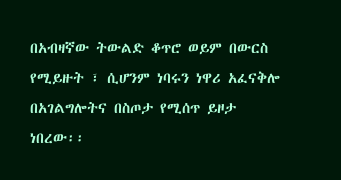በአብዛኛው ትውልድ ቆጥሮ ወይም በውርስ የሚይዙት ፣ ሲሆንም ነባሩን ነዋሪ አፈናቅሎ በአገልግሎትና በስጦታ የሚሰጥ ይዞታ ነበረው፡፡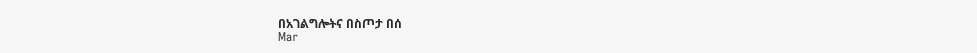በአገልግሎትና በስጦታ በሰ
Mar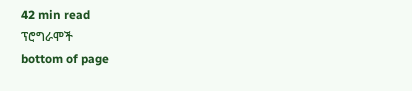42 min read
ፕሮግራሞች
bottom of page